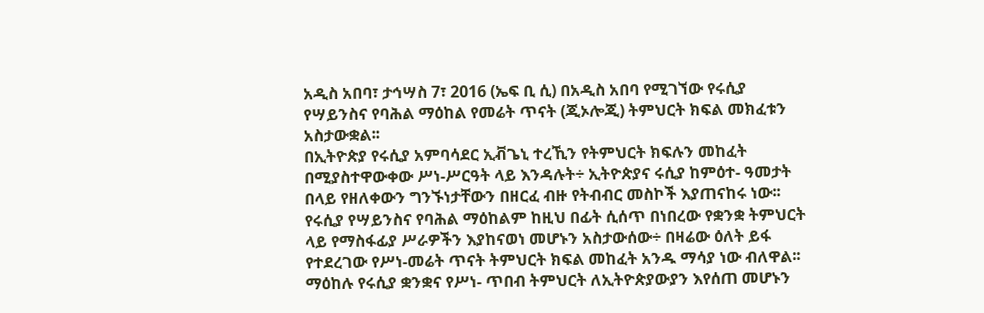አዲስ አበባ፣ ታኅሣስ 7፣ 2016 (ኤፍ ቢ ሲ) በአዲስ አበባ የሚገኘው የሩሲያ የሣይንስና የባሕል ማዕከል የመሬት ጥናት (ጂኦሎጂ) ትምህርት ክፍል መክፈቱን አስታውቋል፡፡
በኢትዮጵያ የሩሲያ አምባሳደር ኢቭጌኒ ተረኺን የትምህርት ክፍሉን መከፈት በሚያስተዋውቀው ሥነ-ሥርዓት ላይ እንዳሉት÷ ኢትዮጵያና ሩሲያ ከምዕተ- ዓመታት በላይ የዘለቀውን ግንኙነታቸውን በዘርፈ ብዙ የትብብር መስኮች እያጠናከሩ ነው፡፡
የሩሲያ የሣይንስና የባሕል ማዕከልም ከዚህ በፊት ሲሰጥ በነበረው የቋንቋ ትምህርት ላይ የማስፋፊያ ሥራዎችን እያከናወነ መሆኑን አስታውሰው÷ በዛሬው ዕለት ይፋ የተደረገው የሥነ-መሬት ጥናት ትምህርት ክፍል መከፈት አንዱ ማሳያ ነው ብለዋል፡፡
ማዕከሉ የሩሲያ ቋንቋና የሥነ- ጥበብ ትምህርት ለኢትዮጵያውያን እየሰጠ መሆኑን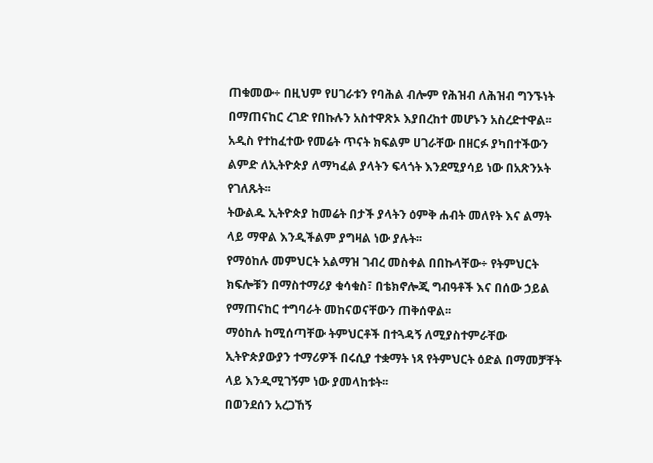ጠቁመው÷ በዚህም የሀገራቱን የባሕል ብሎም የሕዝብ ለሕዝብ ግንኙነት በማጠናከር ረገድ የበኩሉን አስተዋጽኦ እያበረከተ መሆኑን አስረድተዋል፡፡
አዲስ የተከፈተው የመሬት ጥናት ክፍልም ሀገራቸው በዘርፉ ያካበተችውን ልምድ ለኢትዮጵያ ለማካፈል ያላትን ፍላጎት እንደሚያሳይ ነው በአጽንኦት የገለጹት፡፡
ትውልዱ ኢትዮጵያ ከመሬት በታች ያላትን ዕምቅ ሐብት መለየት እና ልማት ላይ ማዋል እንዲችልም ያግዛል ነው ያሉት፡፡
የማዕከሉ መምህርት አልማዝ ገብረ መስቀል በበኩላቸው÷ የትምህርት ክፍሎቹን በማስተማሪያ ቁሳቁስ፣ በቴክኖሎጂ ግብዓቶች እና በሰው ኃይል የማጠናከር ተግባራት መከናወናቸውን ጠቅሰዋል፡፡
ማዕከሉ ከሚሰጣቸው ትምህርቶች በተጓዳኝ ለሚያስተምራቸው ኢትዮጵያውያን ተማሪዎች በሩሲያ ተቋማት ነጻ የትምህርት ዕድል በማመቻቸት ላይ እንዲሚገኝም ነው ያመላከቱት፡፡
በወንደሰን አረጋኸኝ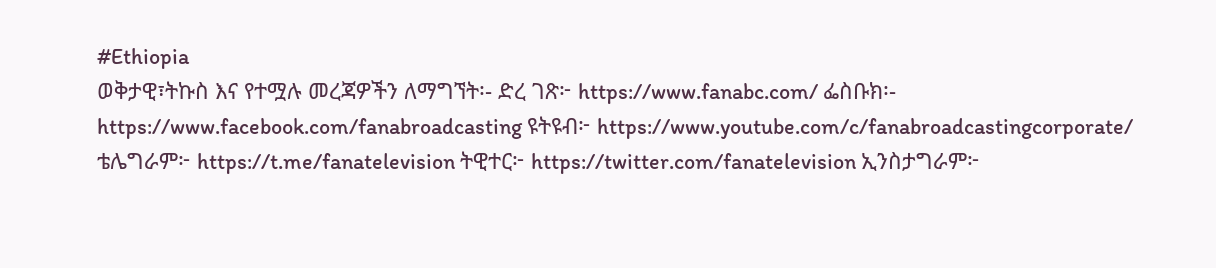#Ethiopia
ወቅታዊ፣ትኩስ እና የተሟሉ መረጃዎችን ለማግኘት፡- ድረ ገጽ፦ https://www.fanabc.com/ ፌስቡክ፡- https://www.facebook.com/fanabroadcasting ዩትዩብ፦ https://www.youtube.com/c/fanabroadcastingcorporate/ ቴሌግራም፦ https://t.me/fanatelevision ትዊተር፦ https://twitter.com/fanatelevision ኢንስታግራም፦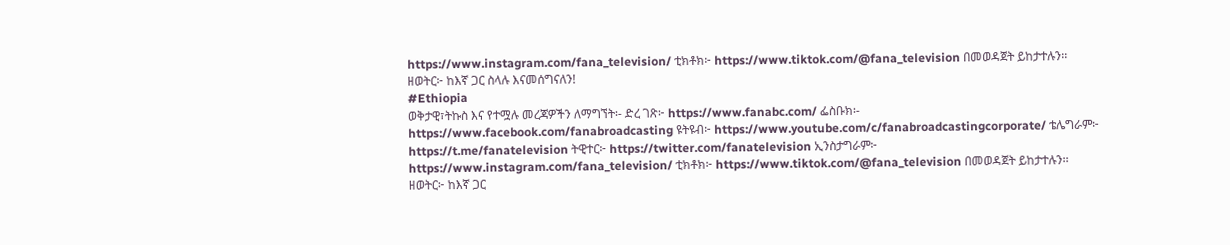https://www.instagram.com/fana_television/ ቲክቶክ፦ https://www.tiktok.com/@fana_television በመወዳጀት ይከታተሉን፡፡
ዘወትር፦ ከእኛ ጋር ስላሉ እናመሰግናለን!
#Ethiopia
ወቅታዊ፣ትኩስ እና የተሟሉ መረጃዎችን ለማግኘት፡- ድረ ገጽ፦ https://www.fanabc.com/ ፌስቡክ፡- https://www.facebook.com/fanabroadcasting ዩትዩብ፦ https://www.youtube.com/c/fanabroadcastingcorporate/ ቴሌግራም፦ https://t.me/fanatelevision ትዊተር፦ https://twitter.com/fanatelevision ኢንስታግራም፦ https://www.instagram.com/fana_television/ ቲክቶክ፦ https://www.tiktok.com/@fana_television በመወዳጀት ይከታተሉን፡፡
ዘወትር፦ ከእኛ ጋር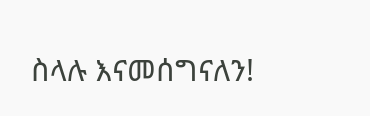ስላሉ እናመሰግናለን!